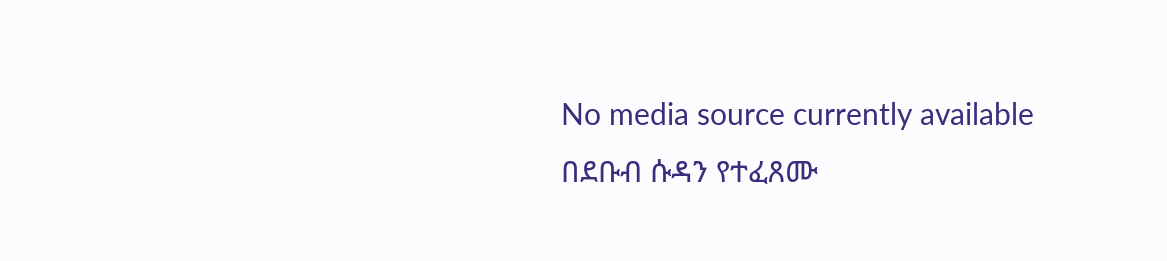No media source currently available
በደቡብ ሱዳን የተፈጸሙ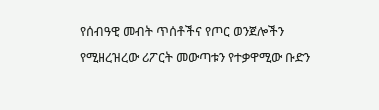የሰብዓዊ መብት ጥሰቶችና የጦር ወንጀሎችን የሚዘረዝረው ሪፖርት መውጣቱን የተቃዋሚው ቡድን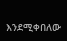እንደሚቀበለው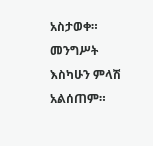አስታወቀ። መንግሥት እስካሁን ምላሽ አልሰጠም።